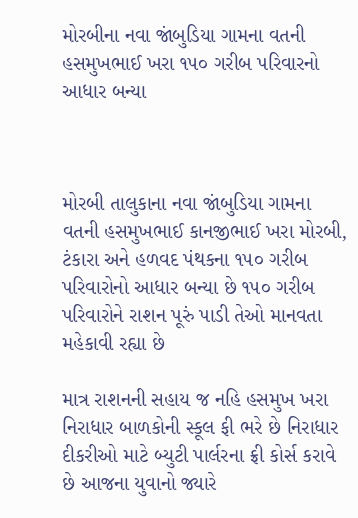મોરબીના નવા જાંબુડિયા ગામના વતની હસમુખભાઈ ખરા ૧૫૦ ગરીબ પરિવારનો આધાર બન્યા



મોરબી તાલુકાના નવા જાંબુડિયા ગામના વતની હસમુખભાઈ કાનજીભાઈ ખરા મોરબી, ટંકારા અને હળવદ પંથકના ૧૫૦ ગરીબ પરિવારોનો આધાર બન્યા છે ૧૫૦ ગરીબ પરિવારોને રાશન પૂરું પાડી તેઓ માનવતા મહેકાવી રહ્યા છે

માત્ર રાશનની સહાય જ નહિ હસમુખ ખરા નિરાધાર બાળકોની સ્કૂલ ફી ભરે છે નિરાધાર દીકરીઓ માટે બ્યુટી પાર્લરના ફ્રી કોર્સ કરાવે છે આજના યુવાનો જ્યારે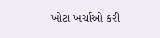ખોટા ખર્ચાઓ કરી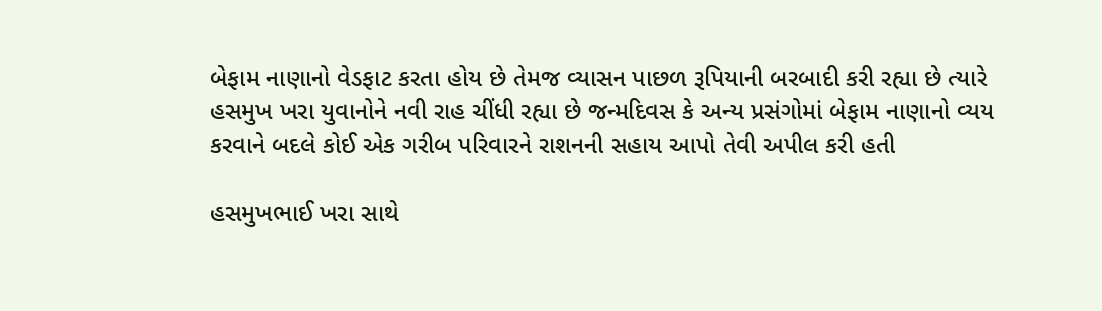બેફામ નાણાનો વેડફાટ કરતા હોય છે તેમજ વ્યાસન પાછળ રૂપિયાની બરબાદી કરી રહ્યા છે ત્યારે હસમુખ ખરા યુવાનોને નવી રાહ ચીંધી રહ્યા છે જન્મદિવસ કે અન્ય પ્રસંગોમાં બેફામ નાણાનો વ્યય કરવાને બદલે કોઈ એક ગરીબ પરિવારને રાશનની સહાય આપો તેવી અપીલ કરી હતી

હસમુખભાઈ ખરા સાથે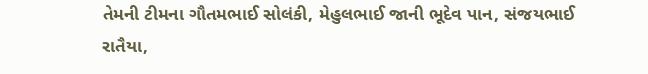તેમની ટીમના ગૌતમભાઈ સોલંકી, મેહુલભાઈ જાની ભૂદેવ પાન, સંજયભાઈ રાતૈયા,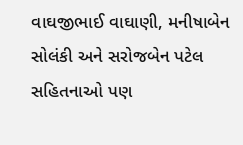વાઘજીભાઈ વાઘાણી, મનીષાબેન સોલંકી અને સરોજબેન પટેલ સહિતનાઓ પણ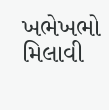ખભેખભો મિલાવી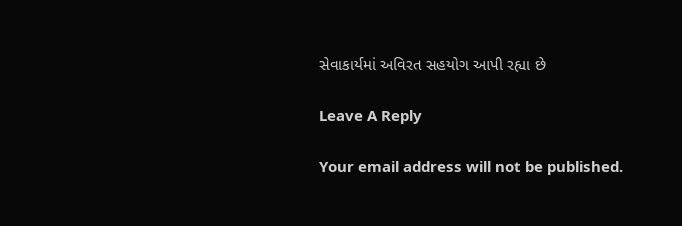સેવાકાર્યમાં અવિરત સહયોગ આપી રહ્યા છે

Leave A Reply

Your email address will not be published.